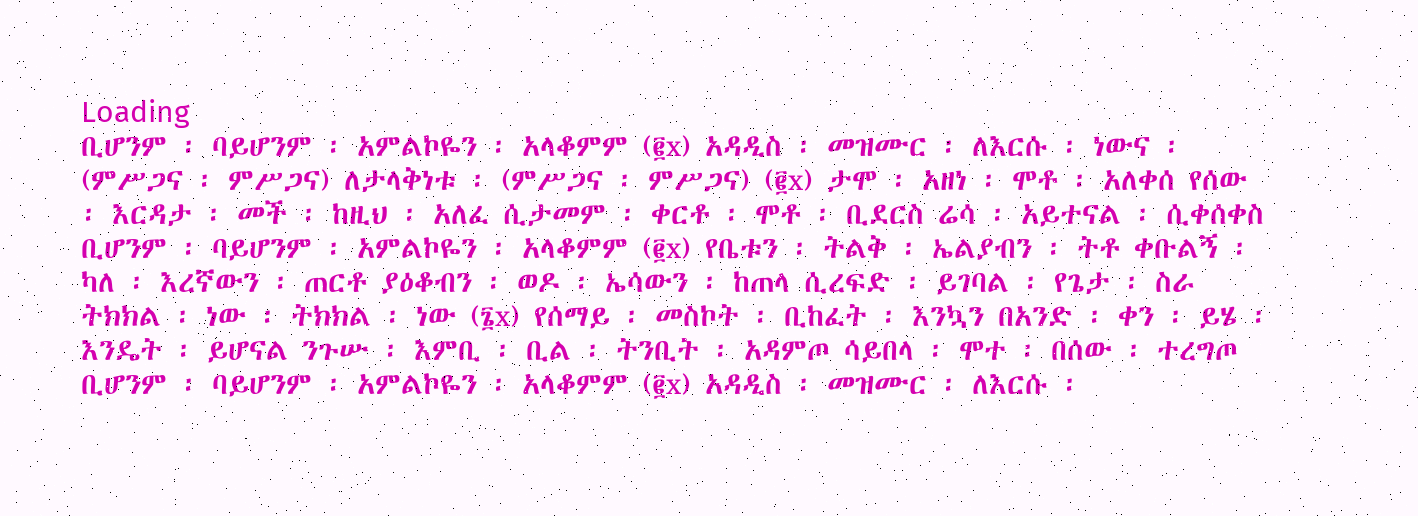Loading
ቢሆንም ፡ ባይሆንም ፡ አምልኮዬን ፡ አላቆምም (፪x) አዳዲስ ፡ መዝሙር ፡ ለእርሱ ፡ ነውና ፡ (ምሥጋና ፡ ምሥጋና) ለታላቅነቱ ፡ (ምሥጋና ፡ ምሥጋና) (፪x) ታሞ ፡ አዘነ ፡ ሞቶ ፡ አለቀሰ የሰው ፡ እርዳታ ፡ መች ፡ ከዚህ ፡ አለፈ ሲታመም ፡ ቀርቶ ፡ ሞቶ ፡ ቢደርስ ሬሳ ፡ አይተናል ፡ ሲቀሰቀስ ቢሆንም ፡ ባይሆንም ፡ አምልኮዬን ፡ አላቆምም (፪x) የቤቱን ፡ ትልቅ ፡ ኤልያብን ፡ ትቶ ቀቡልኝ ፡ ካለ ፡ እረኛውን ፡ ጠርቶ ያዕቆብን ፡ ወዶ ፡ ኤሳውን ፡ ከጠላ ሲረፍድ ፡ ይገባል ፡ የጌታ ፡ ስራ ትክክል ፡ ነው ፡ ትክክል ፡ ነው (፮x) የሰማይ ፡ መስኮት ፡ ቢከፈት ፡ እንኳን በአንድ ፡ ቀን ፡ ይሄ ፡ እንዴት ፡ ይሆናል ንጉሡ ፡ እምቢ ፡ ቢል ፡ ትንቢት ፡ አዳምጦ ሳይበላ ፡ ሞተ ፡ በሰው ፡ ተረግጦ ቢሆንም ፡ ባይሆንም ፡ አምልኮዬን ፡ አላቆምም (፪x) አዳዲስ ፡ መዝሙር ፡ ለእርሱ ፡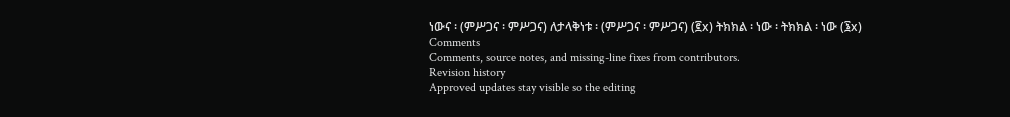ነውና ፡ (ምሥጋና ፡ ምሥጋና) ለታላቅነቱ ፡ (ምሥጋና ፡ ምሥጋና) (፪x) ትክክል ፡ ነው ፡ ትክክል ፡ ነው (፮x)
Comments
Comments, source notes, and missing-line fixes from contributors.
Revision history
Approved updates stay visible so the editing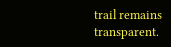trail remains transparent.